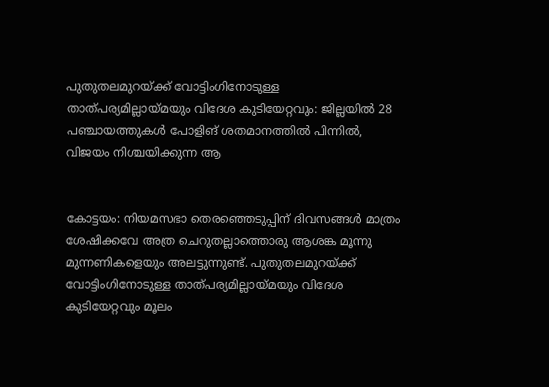പുതുതലമുറയ്ക്ക് വോട്ടിംഗിനോടുള്ള താത്പര്യമില്ലായ്മയും വിദേശ കുടിയേറ്റവും: ജില്ലയിൽ 28 പഞ്ചായത്തുകൾ പോളിങ് ശതമാനത്തിൽ പിന്നിൽ, വിജയം നിശ്ചയിക്കുന്ന ആ


കോട്ടയം: നിയമസഭാ തെരഞ്ഞെടുപ്പിന് ദിവസങ്ങൾ മാത്രം ശേഷിക്കവേ അത്ര ചെറുതല്ലാത്തൊരു ആശങ്ക മൂന്നു മുന്നണികളെയും അലട്ടുന്നുണ്ട്. പുതുതലമുറയ്ക്ക് വോട്ടിംഗിനോടുള്ള താത്പര്യമില്ലായ്മയും വിദേശ കുടിയേറ്റവും മൂലം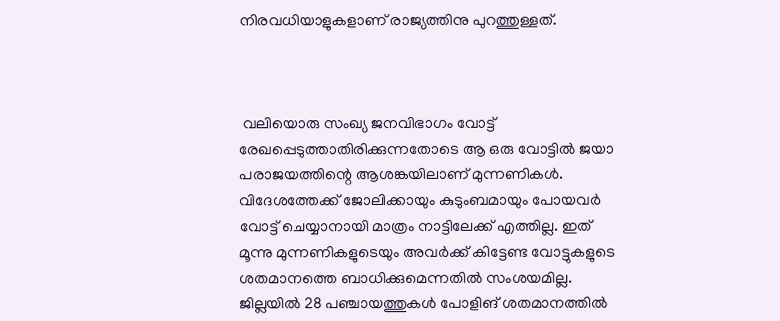നിരവധിയാളുകളാണ് രാജ്യത്തിനു പുറത്തുള്ളത്.



 വലിയൊരു സംഖ്യ ജനവിഭാഗം വോട്ട് രേഖപ്പെടുത്താതിരിക്കുന്നതോടെ ആ ഒരു വോട്ടിൽ ജയാ പരാജയത്തിന്റെ ആശങ്കയിലാണ് മുന്നണികൾ. വിദേശത്തേക്ക് ജോലിക്കായും കുടുംബമായും പോയവർ വോട്ട് ചെയ്യാനായി മാത്രം നാട്ടിലേക്ക് എത്തില്ല. ഇത് മൂന്നു മുന്നണികളുടെയും അവർക്ക് കിട്ടേണ്ട വോട്ടുകളുടെ ശതമാനത്തെ ബാധിക്കുമെന്നതിൽ സംശയമില്ല. ജില്ലയിൽ 28 പഞ്ചായത്തുകൾ പോളിങ് ശതമാനത്തിൽ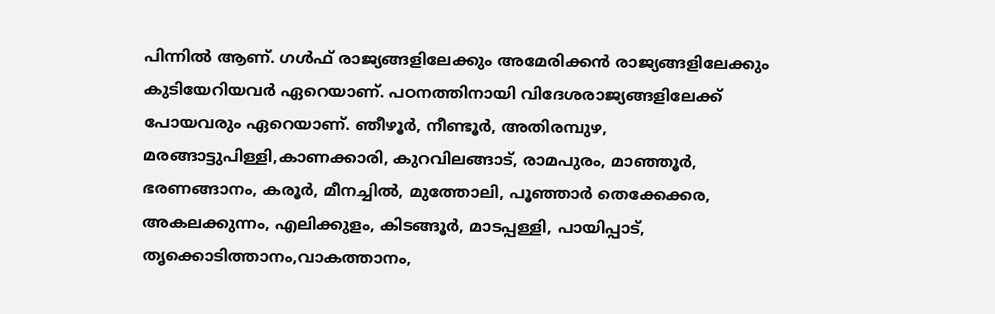പിന്നിൽ ആണ്. ഗൾഫ് രാജ്യങ്ങളിലേക്കും അമേരിക്കൻ രാജ്യങ്ങളിലേക്കും കുടിയേറിയവർ ഏറെയാണ്. പഠനത്തിനായി വിദേശരാജ്യങ്ങളിലേക്ക് പോയവരും ഏറെയാണ്. ഞീഴൂർ, നീണ്ടൂർ, അതിരമ്പുഴ, മരങ്ങാട്ടുപിള്ളി,കാണക്കാരി, കുറവിലങ്ങാട്, രാമപുരം, മാഞ്ഞൂർ, ഭരണങ്ങാനം, കരൂർ, മീനച്ചിൽ, മുത്തോലി, പൂഞ്ഞാർ തെക്കേക്കര, അകലക്കുന്നം, എലിക്കുളം, കിടങ്ങൂർ, മാടപ്പള്ളി, പായിപ്പാട്, തൃക്കൊടിത്താനം,വാകത്താനം,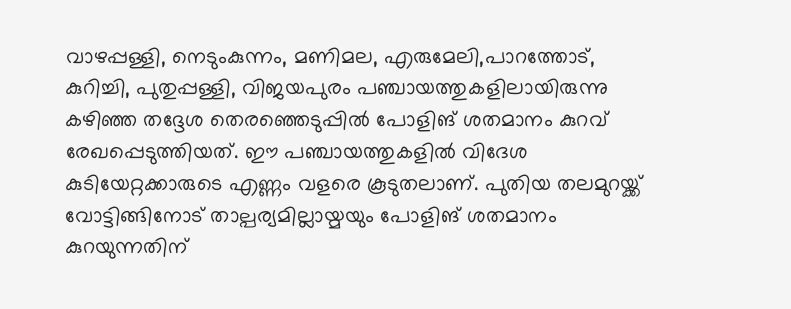വാഴപ്പള്ളി, നെടുംകുന്നം, മണിമല, എരുമേലി,പാറത്തോട്, കുറിച്ചി, പുതുപ്പള്ളി, വിജയപുരം പഞ്ചായത്തുകളിലായിരുന്നു കഴിഞ്ഞ തദ്ദേശ തെരഞ്ഞെടുപ്പിൽ പോളിങ് ശതമാനം കുറവ് രേഖപ്പെടുത്തിയത്. ഈ പഞ്ചായത്തുകളിൽ വിദേശ കുടിയേറ്റക്കാരുടെ എണ്ണം വളരെ കൂടുതലാണ്. പുതിയ തലമുറയ്ക്ക് വോട്ടിങ്ങിനോട് താല്പര്യമില്ലായ്മയും പോളിങ് ശതമാനം കുറയുന്നതിന്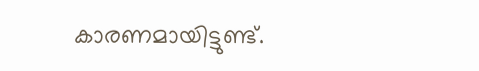കാരണമായിട്ടുണ്ട്.